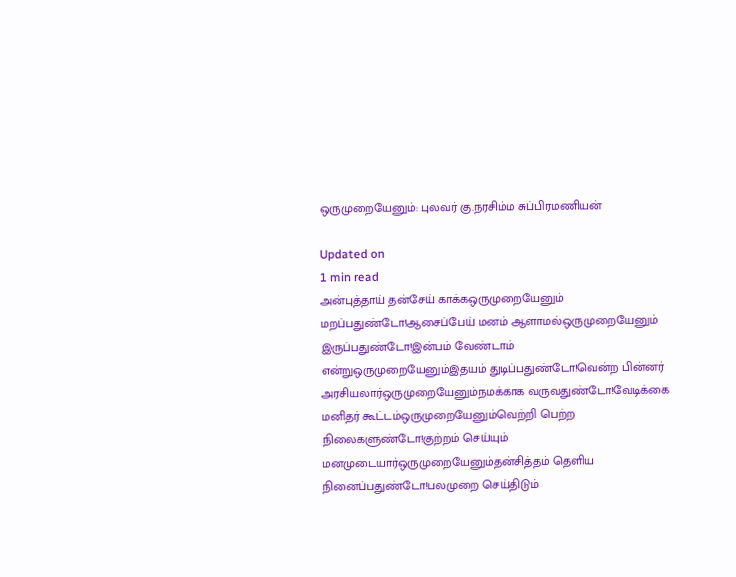ஒருமுறையேனும்: புலவர் கு.நரசிம்ம சுப்பிரமணியன்

Updated on
1 min read
அன்புத்தாய் தன்சேய் காக்கஒருமுறையேனும் மறப்பதுண்டோ!ஆசைப்பேய் மனம் ஆளாமல்ஒருமுறையேனும் இருப்பதுண்டோ!இன்பம் வேண்டாம் என்றுஒருமுறையேனும்இதயம் துடிப்பதுண்டோ!வென்ற பின்னர் அரசியலார்ஒருமுறையேனும்நமக்காக வருவதுண்டோ!வேடிக்கை மனிதர் கூட்டம்ஒருமுறையேனும்வெற்றி பெற்ற நிலைகளுண்டோ!குற்றம் செய்யும் மனமுடையார்ஒருமுறையேனும்தன்சித்தம் தெளிய நினைப்பதுண்டோ!பலமுறை செய்திடும்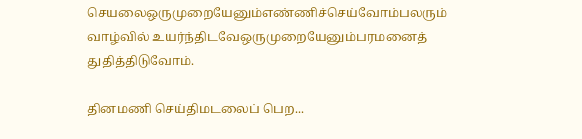செயலைஒருமுறையேனும்எண்ணிச்செய்வோம்பலரும் வாழ்வில் உயர்ந்திடவேஒருமுறையேனும்பரமனைத் துதித்திடுவோம்.

தினமணி செய்திமடலைப் பெற...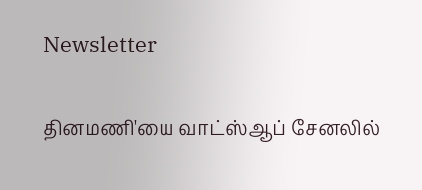Newsletter

தினமணி'யை வாட்ஸ்ஆப் சேனலில்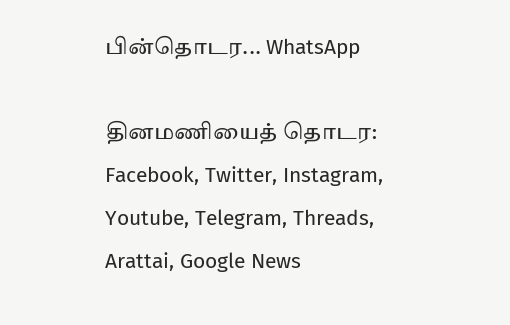பின்தொடர... WhatsApp

தினமணியைத் தொடர: Facebook, Twitter, Instagram, Youtube, Telegram, Threads, Arattai, Google News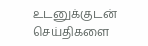உடனுக்குடன் செய்திகளை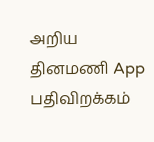அறிய தினமணி App பதிவிறக்கம்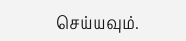செய்யவும்.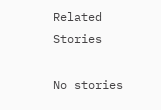Related Stories

No stories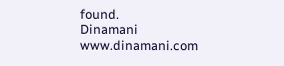found.
Dinamani
www.dinamani.com